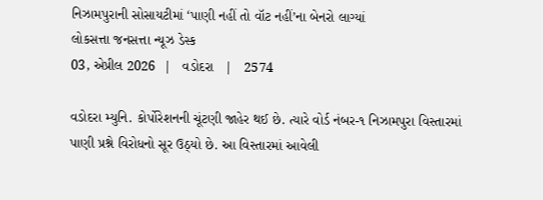નિઝામપુરાની સોસાયટીમાં ‘પાણી નહીં તો વૉટ નહીં’ના બેનરો લાગ્યાં
લોકસત્તા જનસત્તા ન્યૂઝ ડેસ્ક
03, એપ્રીલ 2026  |   વડોદરા   |   2574

વડોદરા મ્યુનિ. કોર્પોરેશનની ચૂંટણી જાહેર થઈ છે. ત્યારે વોર્ડ નંબર-૧ નિઝામપુરા વિસ્તારમાં પાણી પ્રશ્ને વિરોધનો સૂર ઉઠ્યો છે. આ વિસ્તારમાં આવેલી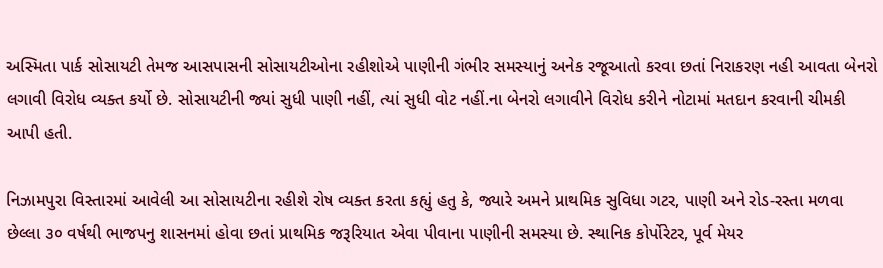અસ્મિતા પાર્ક સોસાયટી તેમજ આસપાસની સોસાયટીઓના રહીશોએ પાણીની ગંભીર સમસ્યાનું અનેક રજૂઆતો કરવા છતાં નિરાકરણ નહી આવતા બેનરો લગાવી વિરોધ વ્યક્ત કર્યો છે. સોસાયટીની જ્યાં સુધી પાણી નહીં, ત્યાં સુધી વોટ નહીં.ના બેનરો લગાવીને વિરોધ કરીને નોટામાં મતદાન કરવાની ચીમકી આપી હતી.

નિઝામપુરા વિસ્તારમાં આવેલી આ સોસાયટીના રહીશે રોષ વ્યક્ત કરતા કહ્યું હતુ કે, જ્યારે અમને પ્રાથમિક સુવિધા ગટર, પાણી અને રોડ-રસ્તા મળવા છેલ્લા ૩૦ વર્ષથી ભાજપનુ શાસનમાં હોવા છતાં પ્રાથમિક જરૂરિયાત એવા પીવાના પાણીની સમસ્યા છે. સ્થાનિક કોર્પોરેટર, પૂર્વ મેયર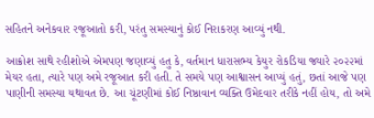સહિતને અનેકવાર રજૂઆતો કરી, પરંતુ સમસ્યાનું કોઈ નિરાકરણ આવ્યું નથી.

આક્રોશ સાથે રહીશોએ એમપણ જણાવ્યું હતુ કે, વર્તમાન ધારાસભ્ય કેયુર રોકડિયા જ્યારે ૨૦૨૨માં મેયર હતા, ત્યારે પણ અમે રજૂઆત કરી હતી. તે સમયે પણ આશ્વાસન આપ્યું હતું, છતાં આજે પણ પાણીની સમસ્યા યથાવત છે. આ ચૂંટણીમાં કોઈ નિષ્ઠાવાન વ્યક્તિ ઉમેદવાર તરીકે નહીં હોય, તો અમે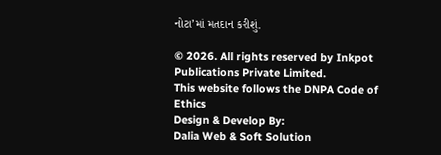નોટા’માં મતદાન કરીશું.

© 2026. All rights reserved by Inkpot Publications Private Limited.
This website follows the DNPA Code of Ethics
Design & Develop By:
Dalia Web & Soft Solution